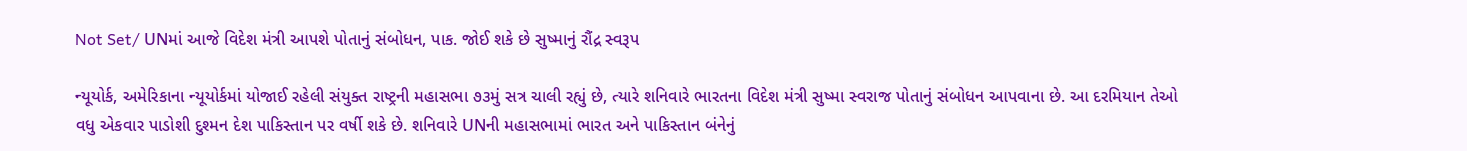Not Set/ UNમાં આજે વિદેશ મંત્રી આપશે પોતાનું સંબોધન, પાક. જોઈ શકે છે સુષ્માનું રૌંદ્ર સ્વરૂપ

ન્યૂયોર્ક, અમેરિકાના ન્યૂયોર્કમાં યોજાઈ રહેલી સંયુક્ત રાષ્ટ્રની મહાસભા ૭૩મું સત્ર ચાલી રહ્યું છે, ત્યારે શનિવારે ભારતના વિદેશ મંત્રી સુષ્મા સ્વરાજ પોતાનું સંબોધન આપવાના છે. આ દરમિયાન તેઓ વધુ એકવાર પાડોશી દુશ્મન દેશ પાકિસ્તાન પર વર્ષી શકે છે. શનિવારે UNની મહાસભામાં ભારત અને પાકિસ્તાન બંનેનું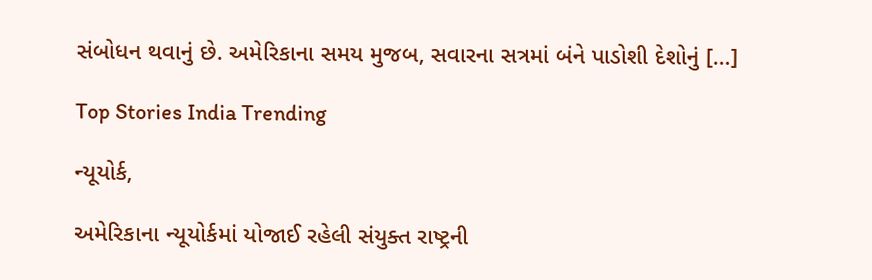સંબોધન થવાનું છે. અમેરિકાના સમય મુજબ, સવારના સત્રમાં બંને પાડોશી દેશોનું […]

Top Stories India Trending

ન્યૂયોર્ક,

અમેરિકાના ન્યૂયોર્કમાં યોજાઈ રહેલી સંયુક્ત રાષ્ટ્રની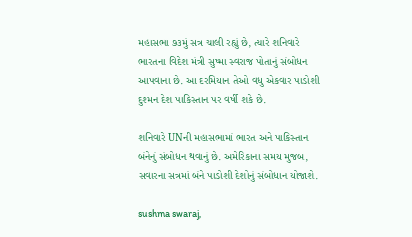મહાસભા ૭૩મું સત્ર ચાલી રહ્યું છે, ત્યારે શનિવારે ભારતના વિદેશ મંત્રી સુષ્મા સ્વરાજ પોતાનું સંબોધન આપવાના છે. આ દરમિયાન તેઓ વધુ એકવાર પાડોશી દુશ્મન દેશ પાકિસ્તાન પર વર્ષી શકે છે.

શનિવારે UNની મહાસભામાં ભારત અને પાકિસ્તાન બંનેનું સંબોધન થવાનું છે. અમેરિકાના સમય મુજબ, સવારના સત્રમાં બંને પાડોશી દેશોનું સંબોધાન યોજાશે.

sushma swaraj,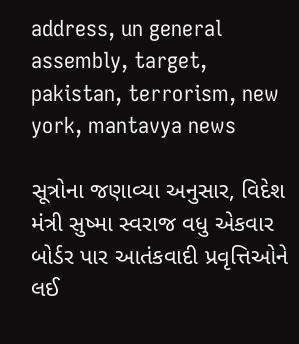address, un general assembly, target, pakistan, terrorism, new york, mantavya news

સૂત્રોના જણાવ્યા અનુસાર, વિદેશ મંત્રી સુષ્મા સ્વરાજ વધુ એકવાર બોર્ડર પાર આતંકવાદી પ્રવૃત્તિઓને લઈ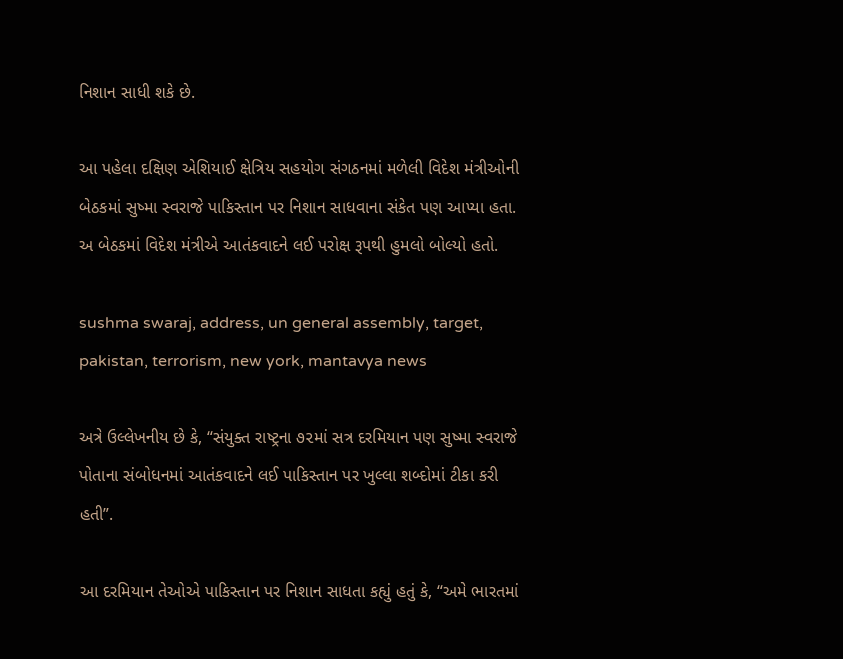નિશાન સાધી શકે છે.

આ પહેલા દક્ષિણ એશિયાઈ ક્ષેત્રિય સહયોગ સંગઠનમાં મળેલી વિદેશ મંત્રીઓની બેઠકમાં સુષ્મા સ્વરાજે પાકિસ્તાન પર નિશાન સાધવાના સંકેત પણ આપ્યા હતા. અ બેઠકમાં વિદેશ મંત્રીએ આતંકવાદને લઈ પરોક્ષ રૂપથી હુમલો બોલ્યો હતો.

sushma swaraj, address, un general assembly, target, pakistan, terrorism, new york, mantavya news

અત્રે ઉલ્લેખનીય છે કે, “સંયુક્ત રાષ્ટ્રના ૭૨માં સત્ર દરમિયાન પણ સુષ્મા સ્વરાજે પોતાના સંબોધનમાં આતંકવાદને લઈ પાકિસ્તાન પર ખુલ્લા શબ્દોમાં ટીકા કરી હતી”.

આ દરમિયાન તેઓએ પાકિસ્તાન પર નિશાન સાધતા કહ્યું હતું કે, “અમે ભારતમાં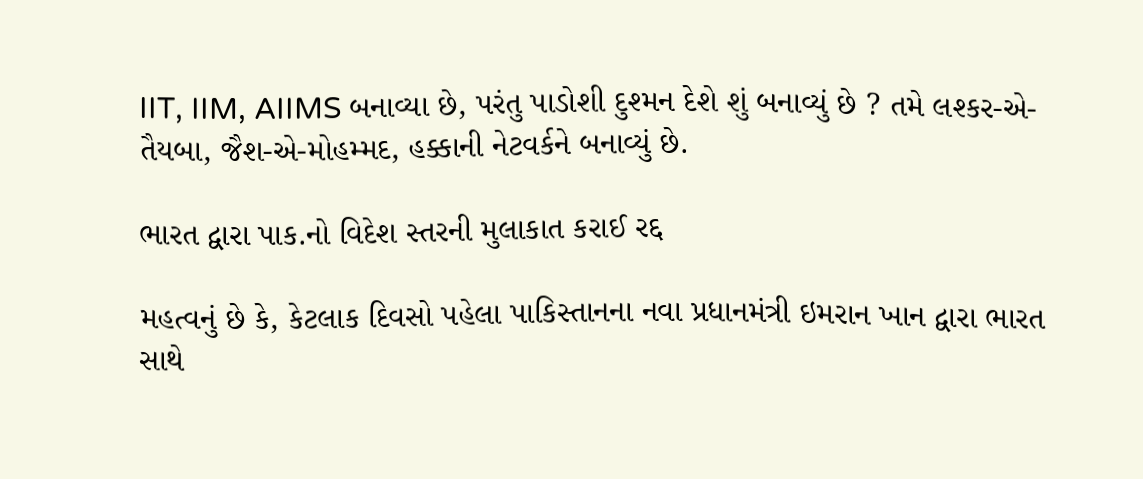IIT, IIM, AIIMS બનાવ્યા છે, પરંતુ પાડોશી દુશ્મન દેશે શું બનાવ્યું છે ? તમે લશ્કર-એ-તૈયબા, જૈશ-એ-મોહમ્મદ, હક્કાની નેટવર્કને બનાવ્યું છે.

ભારત દ્વારા પાક.નો વિદેશ સ્તરની મુલાકાત કરાઈ રદ્દ

મહત્વનું છે કે, કેટલાક દિવસો પહેલા પાકિસ્તાનના નવા પ્રધાનમંત્રી ઇમરાન ખાન દ્વારા ભારત સાથે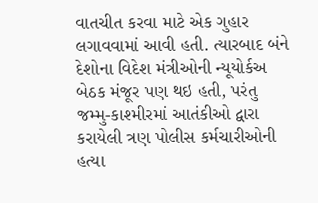વાતચીત કરવા માટે એક ગુહાર લગાવવામાં આવી હતી. ત્યારબાદ બંને દેશોના વિદેશ મંત્રીઓની ન્યૂયોર્કઅ બેઠક મંજૂર પણ થઇ હતી, પરંતુ જમ્મુ-કાશ્મીરમાં આતંકીઓ દ્વારા કરાયેલી ત્રણ પોલીસ કર્મચારીઓની હત્યા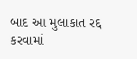બાદ આ મુલાકાત રદ્દ કરવામાં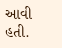આવી હતી.